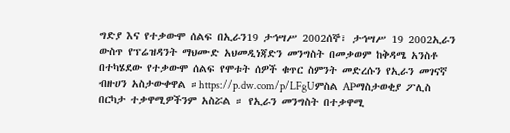ግድያ እና የተቃውሞ ሰልፍ በኢራን19 ታኅሣሥ 2002ሰኞ፣ ታኅሣሥ 19 2002ኢራን ውስጥ የፕሬዝዳንት ማህሙድ አህመዲነጃድን መንግስት በመቃወም ከቅዳሜ አንስቶ በተካሄደው የተቃውሞ ሰልፍ የሞቱት ሰዎች ቁጥር ስምንት መድረሱን የኢራን መገናኛ ብዙሀን አስታውቀዋል ።https://p.dw.com/p/LFgUምስል APማስታወቂያ ፖሊስ በርካታ ተቃዋሚዎችንም አስሯል ። የኢራን መንግስት በተቃዋሚ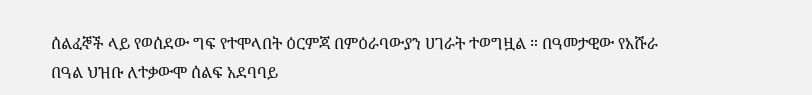ሰልፈኞች ላይ የወሰደው ግፍ የተሞላበት ዕርምጃ በምዕራባውያን ሀገራት ተወግዟል ። በዓመታዊው የአሹራ በዓል ህዝቡ ለተቃውሞ ሰልፍ አደባባይ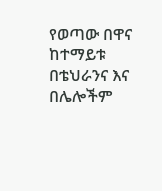የወጣው በዋና ከተማይቱ በቴህራንና እና በሌሎችም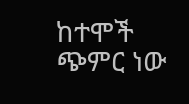ከተሞች ጭምር ነው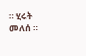። ሂሩት መለሰ ።